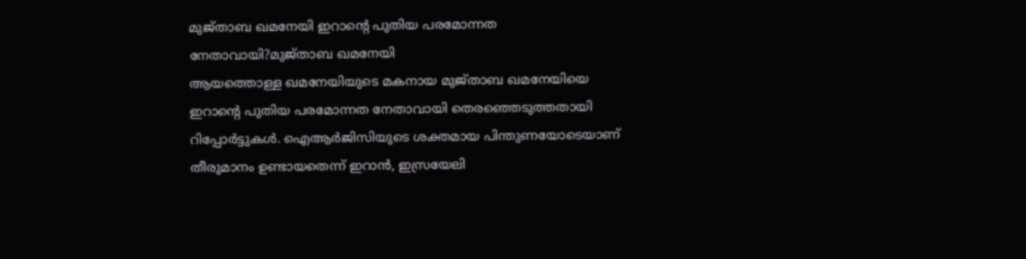മുജ്താബ ഖമനേയി ഇറാൻ്റെ പുതിയ പരമോന്നത നേതാവായി?മുജ്താബ ഖമനേയി
ആയത്തൊള്ള ഖമനേയിയുടെ മകനായ മുജ്താബ ഖമനേയിയെ ഇറാൻ്റെ പുതിയ പരമോന്നത നേതാവായി തെരഞ്ഞെടുത്തതായി റിപ്പോർട്ടുകൾ. ഐആർജിസിയുടെ ശക്തമായ പിന്തുണയോടെയാണ് തീരുമാനം ഉണ്ടായതെന്ന് ഇറാൻ, ഇസ്രയേലി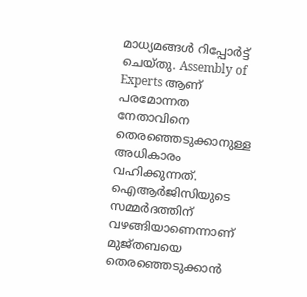മാധ്യമങ്ങൾ റിപ്പോർട്ട് ചെയ്തു. Assembly of Experts ആണ് പരമോന്നത നേതാവിനെ തെരഞ്ഞെടുക്കാനുള്ള അധികാരം വഹിക്കുന്നത്. ഐആർജിസിയുടെ സമ്മർദത്തിന് വഴങ്ങിയാണെന്നാണ് മുജ്തബയെ തെരഞ്ഞെടുക്കാൻ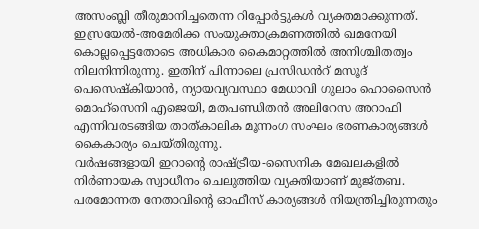അസംബ്ലി തീരുമാനിച്ചതെന്ന റിപ്പോർട്ടുകൾ വ്യക്തമാക്കുന്നത്.
ഇസ്രയേൽ-അമേരിക്ക സംയുക്താക്രമണത്തിൽ ഖമനേയി കൊല്ലപ്പെട്ടതോടെ അധികാര കൈമാറ്റത്തിൽ അനിശ്ചിതത്വം നിലനിന്നിരുന്നു. ഇതിന് പിന്നാലെ പ്രസിഡൻറ് മസൂദ് പെസെഷ്കിയാൻ, ന്യായവ്യവസ്ഥാ മേധാവി ഗുലാം ഹൊസൈൻ മൊഹ്സെനി എജെയി, മതപണ്ഡിതൻ അലിറേസ അറാഫി എന്നിവരടങ്ങിയ താത്കാലിക മൂന്നംഗ സംഘം ഭരണകാര്യങ്ങൾ കൈകാര്യം ചെയ്തിരുന്നു.
വർഷങ്ങളായി ഇറാന്റെ രാഷ്ട്രീയ-സൈനിക മേഖലകളിൽ നിർണായക സ്വാധീനം ചെലുത്തിയ വ്യക്തിയാണ് മുജ്തബ. പരമോന്നത നേതാവിന്റെ ഓഫീസ് കാര്യങ്ങൾ നിയന്ത്രിച്ചിരുന്നതും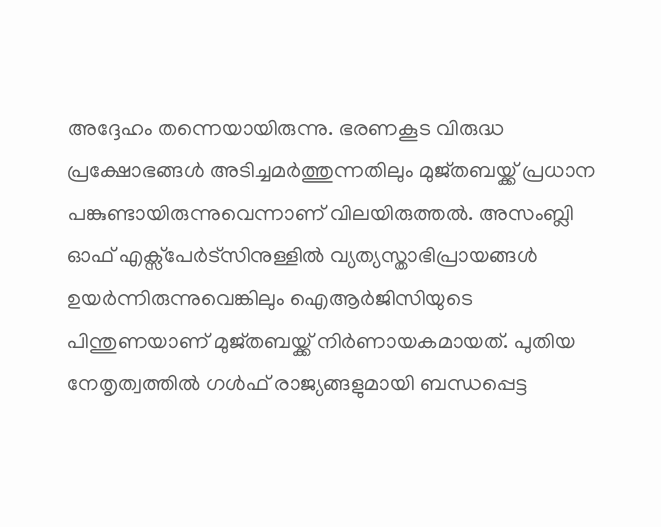അദ്ദേഹം തന്നെയായിരുന്നു. ഭരണകൂട വിരുദ്ധ പ്രക്ഷോഭങ്ങൾ അടിച്ചമർത്തുന്നതിലും മുജ്തബയ്ക്ക് പ്രധാന പങ്കുണ്ടായിരുന്നുവെന്നാണ് വിലയിരുത്തൽ. അസംബ്ലി ഓഫ് എക്സ്പേർട്സിനുള്ളിൽ വ്യത്യസ്താഭിപ്രായങ്ങൾ ഉയർന്നിരുന്നുവെങ്കിലും ഐആർജിസിയുടെ പിന്തുണയാണ് മുജ്തബയ്ക്ക് നിർണായകമായത്. പുതിയ നേതൃത്വത്തിൽ ഗൾഫ് രാജ്യങ്ങളുമായി ബന്ധപ്പെട്ട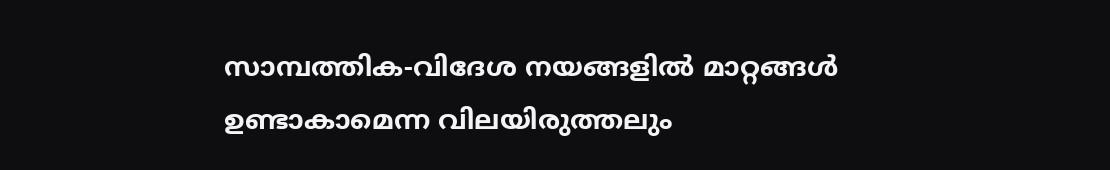സാമ്പത്തിക-വിദേശ നയങ്ങളിൽ മാറ്റങ്ങൾ ഉണ്ടാകാമെന്ന വിലയിരുത്തലും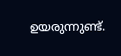ഉയരുന്നുണ്ട്.